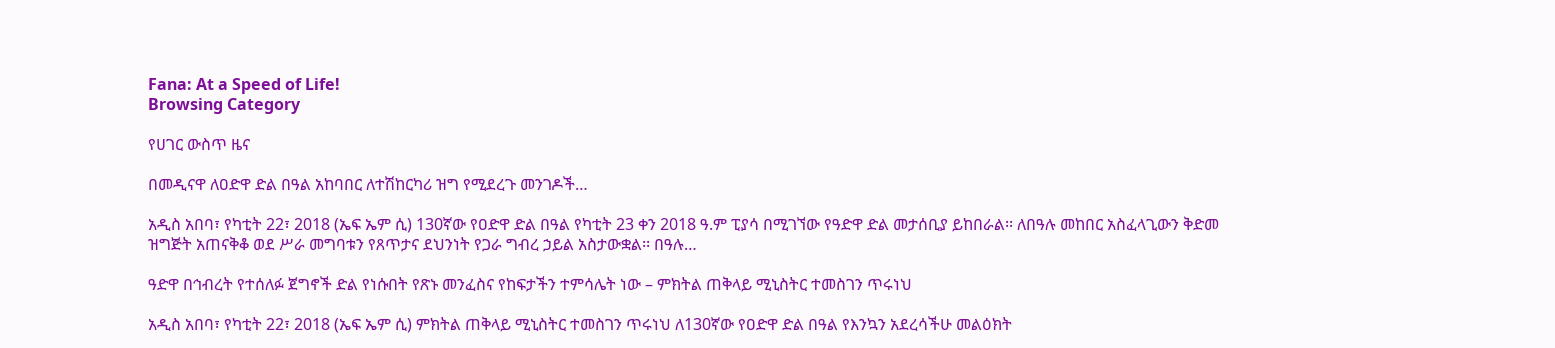Fana: At a Speed of Life!
Browsing Category

የሀገር ውስጥ ዜና

በመዲናዋ ለዐድዋ ድል በዓል አከባበር ለተሽከርካሪ ዝግ የሚደረጉ መንገዶች…

አዲስ አበባ፣ የካቲት 22፣ 2018 (ኤፍ ኤም ሲ) 130ኛው የዐድዋ ድል በዓል የካቲት 23 ቀን 2018 ዓ.ም ፒያሳ በሚገኘው የዓድዋ ድል መታሰቢያ ይከበራል፡፡ ለበዓሉ መከበር አስፈላጊውን ቅድመ ዝግጅት አጠናቅቆ ወደ ሥራ መግባቱን የጸጥታና ደህንነት የጋራ ግብረ ኃይል አስታውቋል፡፡ በዓሉ…

ዓድዋ በኅብረት የተሰለፉ ጀግኖች ድል የነሱበት የጽኑ መንፈስና የከፍታችን ተምሳሌት ነው – ምክትል ጠቅላይ ሚኒስትር ተመስገን ጥሩነህ

አዲስ አበባ፣ የካቲት 22፣ 2018 (ኤፍ ኤም ሲ) ምክትል ጠቅላይ ሚኒስትር ተመስገን ጥሩነህ ለ130ኛው የዐድዋ ድል በዓል የእንኳን አደረሳችሁ መልዕክት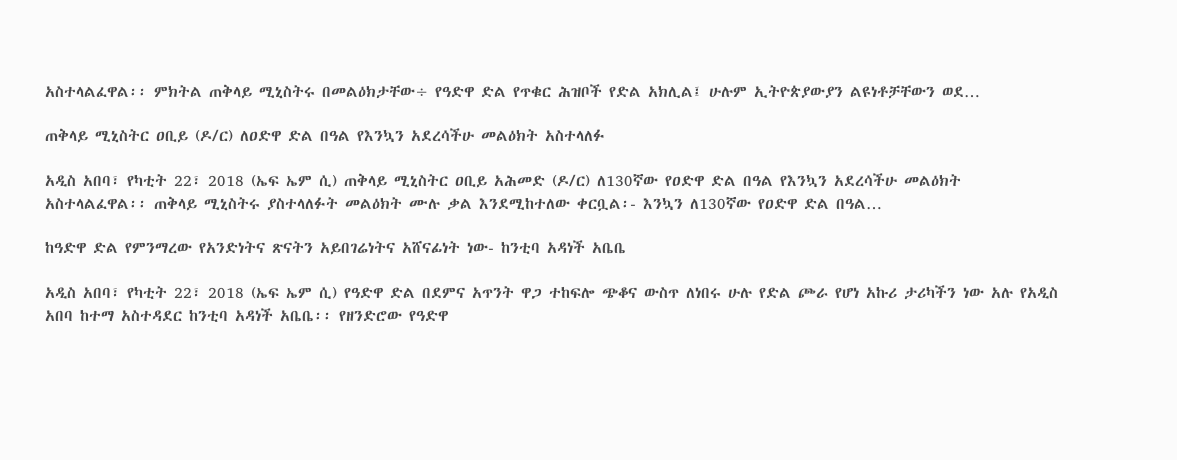አስተላልፈዋል፡፡ ምክትል ጠቅላይ ሚኒስትሩ በመልዕክታቸው÷ የዓድዋ ድል የጥቁር ሕዝቦች የድል አክሊል፤ ሁሉም ኢትዮጵያውያን ልዩነቶቻቸውን ወደ…

ጠቅላይ ሚኒስትር ዐቢይ (ዶ/ር) ለዐድዋ ድል በዓል የእንኳን አደረሳችሁ መልዕክት አስተላለፉ

አዲስ አበባ፣ የካቲት 22፣ 2018 (ኤፍ ኤም ሲ) ጠቅላይ ሚኒስትር ዐቢይ አሕመድ (ዶ/ር) ለ130ኛው የዐድዋ ድል በዓል የእንኳን አደረሳችሁ መልዕክት አስተላልፈዋል፡፡ ጠቅላይ ሚኒስትሩ ያስተላለፉት መልዕክት ሙሉ ቃል እንደሚከተለው ቀርቧል፡- እንኳን ለ130ኛው የዐድዋ ድል በዓል…

ከዓድዋ ድል የምንማረው የአንድነትና ጽናትን አይበገሬነትና አሸናፊነት ነው- ከንቲባ አዳነች አቤቤ

አዲስ አበባ፣ የካቲት 22፣ 2018 (ኤፍ ኤም ሲ) የዓድዋ ድል በደምና አጥንት ዋጋ ተከፍሎ ጭቆና ውስጥ ለነበሩ ሁሉ የድል ጮራ የሆነ አኩሪ ታሪካችን ነው አሉ የአዲስ አበባ ከተማ አስተዳደር ከንቲባ አዳነች አቤቤ፡፡ የዘንድሮው የዓድዋ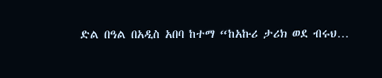ድል በዓል በአዲስ አበባ ከተማ “ከአኩሪ ታሪክ ወደ ብሩህ…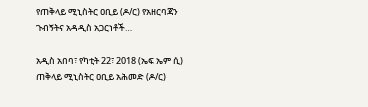የጠቅላይ ሚኒስትር ዐቢይ (ዶ/ር) የአዘርባጃን ጉብኝትና አዳዲስ አጋርነቶች…

አዲስ አበባ፣ የካቲት 22፣ 2018 (ኤፍ ኤም ሲ) ጠቅላይ ሚኒስትር ዐቢይ አሕመድ (ዶ/ር)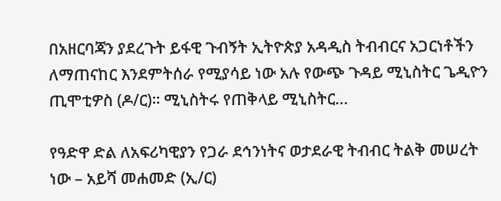በአዘርባጃን ያደረጉት ይፋዊ ጉብኝት ኢትዮጵያ አዳዲስ ትብብርና አጋርነቶችን ለማጠናከር እንደምትሰራ የሚያሳይ ነው አሉ የውጭ ጉዳይ ሚኒስትር ጌዲዮን ጢሞቲዎስ (ዶ/ር)፡፡ ሚኒስትሩ የጠቅላይ ሚኒስትር…

የዓድዋ ድል ለአፍሪካዊያን የጋራ ደኅንነትና ወታደራዊ ትብብር ትልቅ መሠረት ነው – አይሻ መሐመድ (ኢ/ር)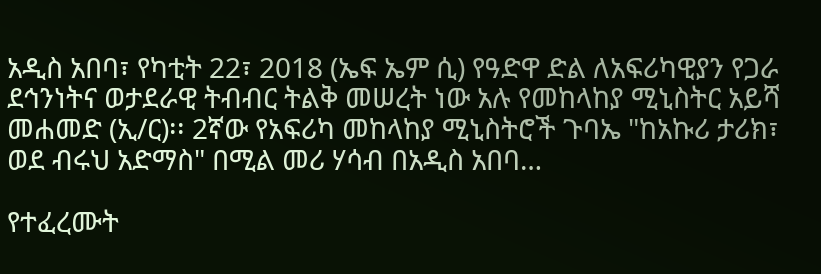አዲስ አበባ፣ የካቲት 22፣ 2018 (ኤፍ ኤም ሲ) የዓድዋ ድል ለአፍሪካዊያን የጋራ ደኅንነትና ወታደራዊ ትብብር ትልቅ መሠረት ነው አሉ የመከላከያ ሚኒስትር አይሻ መሐመድ (ኢ/ር)፡፡ 2ኛው የአፍሪካ መከላከያ ሚኒስትሮች ጉባኤ "ከአኩሪ ታሪክ፣ ወደ ብሩህ አድማስ" በሚል መሪ ሃሳብ በአዲስ አበባ…

የተፈረሙት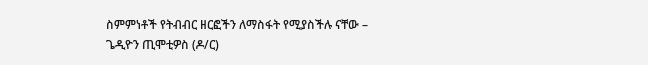ስምምነቶች የትብብር ዘርፎችን ለማስፋት የሚያስችሉ ናቸው – ጌዲዮን ጢሞቲዎስ (ዶ/ር)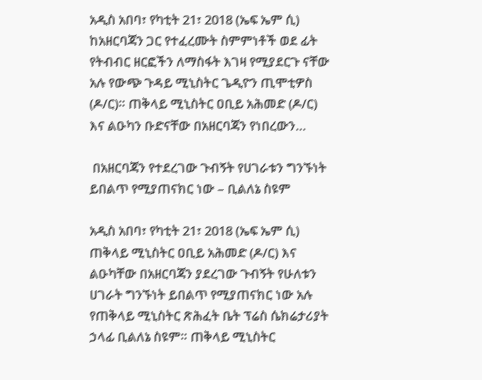አዲስ አበባ፣ የካቲት 21፣ 2018 (ኤፍ ኤም ሲ) ከአዘርባጃን ጋር የተፈረሙት ስምምነቶች ወደ ፊት የትብብር ዘርፎችን ለማስፋት እገዛ የሚያደርጉ ናቸው አሉ የውጭ ጉዳይ ሚኒስትር ጌዲዮን ጢሞቲዎስ (ዶ/ር)። ጠቅላይ ሚኒስትር ዐቢይ አሕመድ (ዶ/ር) እና ልዑካን ቡድናቸው በአዘርባጃን የነበረውን…

 በአዘርባጃን የተደረገው ጉብኝት የሀገራቱን ግንኙነት ይበልጥ የሚያጠናክር ነው – ቢልለኔ ስዩም

አዲስ አበባ፣ የካቲት 21፣ 2018 (ኤፍ ኤም ሲ) ጠቅላይ ሚኒስትር ዐቢይ አሕመድ (ዶ/ር) እና ልዑካቸው በአዘርባጃን ያደረገው ጉብኝት የሁለቱን ሀገራት ግንኙነት ይበልጥ የሚያጠናክር ነው አሉ የጠቅላይ ሚኒስትር ጽሕፈት ቤት ፕሬስ ሴክሬታሪያት ኃላፊ ቢልለኔ ስዩም። ጠቅላይ ሚኒስትር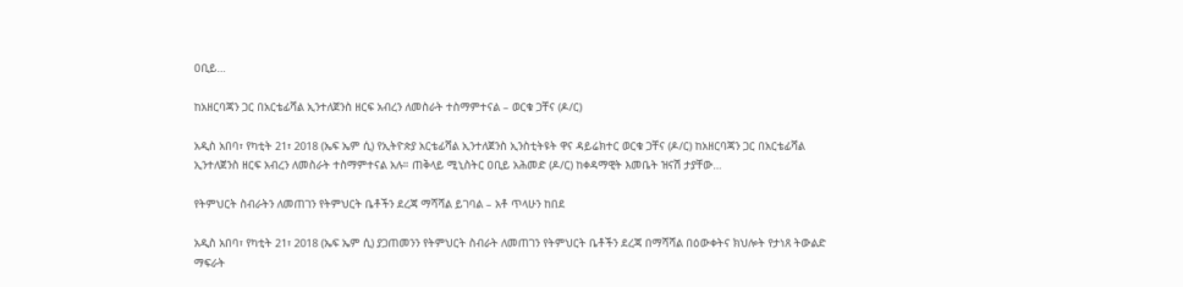ዐቢይ…

ከአዘርባጃን ጋር በአርቴፊሻል ኢንተለጀንስ ዘርፍ አብረን ለመስራት ተስማምተናል – ወርቁ ጋቸና (ዶ/ር)

አዲስ አበባ፣ የካቲት 21፣ 2018 (ኤፍ ኤም ሲ) የኢትዮጵያ አርቴፊሻል ኢንተለጀንስ ኢንስቲትዩት ዋና ዳይሬክተር ወርቁ ጋቸና (ዶ/ር) ከአዘርባጃን ጋር በአርቴፊሻል ኢንተለጀንስ ዘርፍ አብረን ለመስራት ተስማምተናል አሉ። ጠቅላይ ሚኒስትር ዐቢይ አሕመድ (ዶ/ር) ከቀዳማዊት እመቤት ዝናሽ ታያቸው…

የትምህርት ስብራትን ለመጠገን የትምህርት ቤቶችን ደረጃ ማሻሻል ይገባል – አቶ ጥላሁን ከበደ

አዲስ አበባ፣ የካቲት 21፣ 2018 (ኤፍ ኤም ሲ) ያጋጠመንን የትምህርት ስብራት ለመጠገን የትምህርት ቤቶችን ደረጃ በማሻሻል በዕውቀትና ክህሎት የታነጸ ትውልድ ማፍራት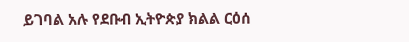ይገባል አሉ የደቡብ ኢትዮጵያ ክልል ርዕሰ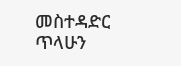መስተዳድር ጥላሁን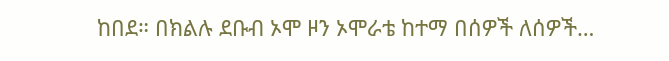ከበደ። በክልሉ ደቡብ ኦሞ ዞን ኦሞራቴ ከተማ በሰዎች ለሰዎች…